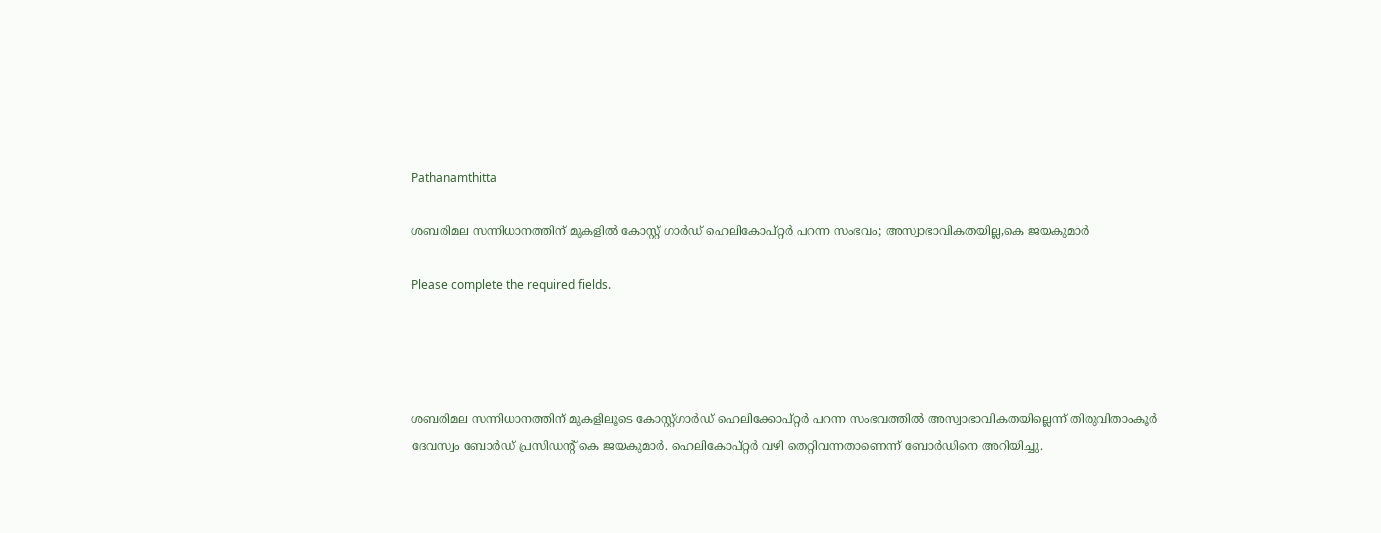Pathanamthitta

ശബരിമല സന്നിധാനത്തിന് മുകളിൽ കോസ്റ്റ് ഗാർഡ് ഹെലികോപ്റ്റർ പറന്ന സംഭവം; അസ്വാഭാവികതയില്ല,കെ ജയകുമാർ

Please complete the required fields.




ശബരിമല സന്നിധാനത്തിന് മുകളിലൂടെ കോസ്റ്റ്ഗാർഡ് ഹെലിക്കോപ്റ്റർ പറന്ന സംഭവത്തിൽ അസ്വാഭാവികതയില്ലെന്ന് തിരുവിതാംകൂർ ദേവസ്വം ബോർഡ് പ്രസിഡൻ്റ് കെ ജയകുമാർ. ഹെലികോപ്റ്റർ വഴി തെറ്റിവന്നതാണെന്ന് ബോർഡിനെ അറിയിച്ചു.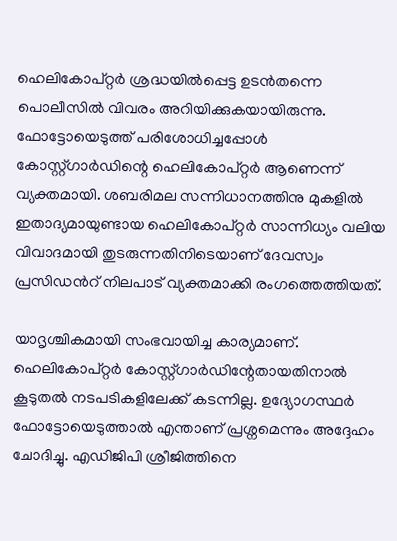ഹെലികോപ്റ്റർ ശ്രദ്ധയിൽപ്പെട്ട ഉടൻതന്നെ പൊലീസിൽ വിവരം അറിയിക്കുകയായിരുന്നു. ഫോട്ടോയെടുത്ത് പരിശോധിച്ചപ്പോൾ കോസ്റ്റ്ഗാർഡിന്റെ ഹെലികോപ്റ്റർ ആണെന്ന് വ്യക്തമായി. ശബരിമല സന്നിധാനത്തിനു മുകളിൽ ഇതാദ്യമായുണ്ടായ ഹെലികോപ്റ്റർ സാന്നിധ്യം വലിയ വിവാദമായി തുടരുന്നതിനിടെയാണ് ദേവസ്വം പ്രസിഡന്‍റ് നിലപാട് വ്യക്തമാക്കി രംഗത്തെത്തിയത്.

യാദൃശ്ചികമായി സംഭവായിച്ച കാര്യമാണ്. ഹെലികോപ്റ്റർ കോസ്റ്റ്ഗാർഡിന്റേതായതിനാൽ കൂടുതൽ നടപടികളിലേക്ക് കടന്നില്ല. ഉദ്യോഗസ്ഥർ ഫോട്ടോയെടുത്താൽ എന്താണ് പ്രശ്നമെന്നും അദ്ദേഹം ചോദിച്ചു. എഡിജിപി ശ്രീജിത്തിനെ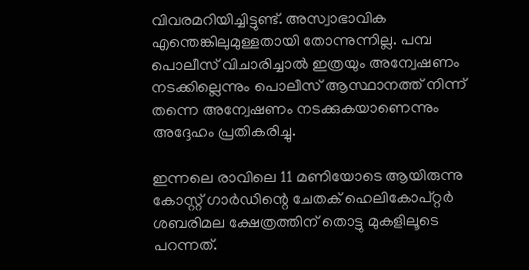വിവരമറിയിച്ചിട്ടുണ്ട്. അസ്വാഭാവിക എന്തെങ്കിലുമുള്ളതായി തോന്നുന്നില്ല. പമ്പ പൊലീസ് വിചാരിച്ചാൽ ഇത്രയും അന്വേഷണം നടക്കില്ലെന്നും പൊലീസ് ആസ്ഥാനത്ത് നിന്ന് തന്നെ അന്വേഷണം നടക്കുകയാണെന്നും അദ്ദേഹം പ്രതികരിച്ചു.

ഇന്നലെ രാവിലെ 11 മണിയോടെ ആയിരുന്നു കോസ്റ്റ് ഗാർഡിന്റെ ചേതക് ഹെലികോപ്റ്റർ ശബരിമല ക്ഷേത്രത്തിന് തൊട്ടു മുകളിലൂടെ പറന്നത്.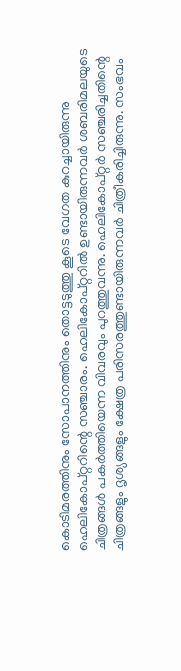കൊടിമരത്തിനും സോപാനത്തിനും തൊട്ടടുത്തു കൂടെ വേഗത കുറച്ചായിരുന്നു ഹെലികോപ്റ്ററിന്റെ സഞ്ചാരം. ഹെലികോപ്റ്ററിൽ ഉണ്ടായിരുന്നവർ ശബരിമലയുടെ ചിത്രങ്ങൾ പകർത്തിയെന്ന വിവരവും പുറത്തുവന്നു. ഹെലികോപ്റ്റർ സഞ്ചരിച്ചതിന്റെ ചിത്രങ്ങളും ദൃശ്യങ്ങളും ക്ഷേത്ര പരിസരത്തുണ്ടായിരുന്നവർ ചിത്രീകരിച്ചിരുന്നു. സംഭവം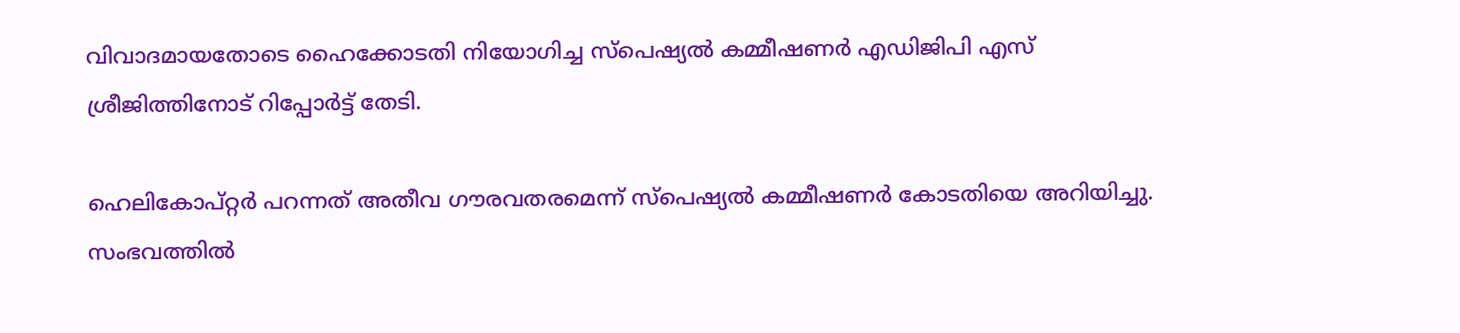വിവാദമായതോടെ ഹൈക്കോടതി നിയോഗിച്ച സ്പെഷ്യൽ കമ്മീഷണർ എഡിജിപി എസ് ശ്രീജിത്തിനോട് റിപ്പോർട്ട് തേടി.

ഹെലികോപ്റ്റർ പറന്നത് അതീവ ഗൗരവതരമെന്ന് സ്പെഷ്യൽ കമ്മീഷണർ കോടതിയെ അറിയിച്ചു. സംഭവത്തിൽ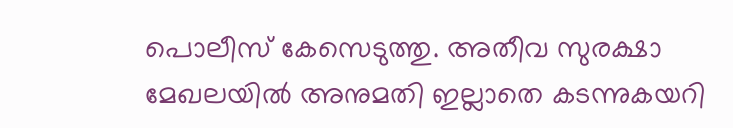പൊലീസ് കേസെടുത്തു. അതീവ സുരക്ഷാ മേഖലയിൽ അനുമതി ഇല്ലാതെ കടന്നുകയറി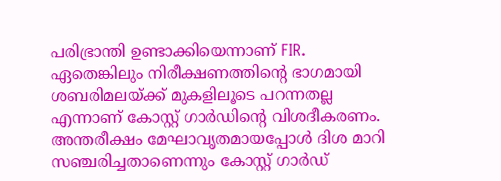പരിഭ്രാന്തി ഉണ്ടാക്കിയെന്നാണ് FIR. ഏതെങ്കിലും നിരീക്ഷണത്തിന്റെ ഭാഗമായി ശബരിമലയ്ക്ക് മുകളിലൂടെ പറന്നതല്ല എന്നാണ് കോസ്റ്റ് ഗാർഡിന്റെ വിശദീകരണം. അന്തരീക്ഷം മേഘാവൃതമായപ്പോൾ ദിശ മാറി സഞ്ചരിച്ചതാണെന്നും കോസ്റ്റ് ഗാർഡ്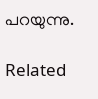പറയുന്നു.

Related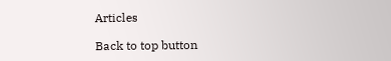Articles

Back to top button